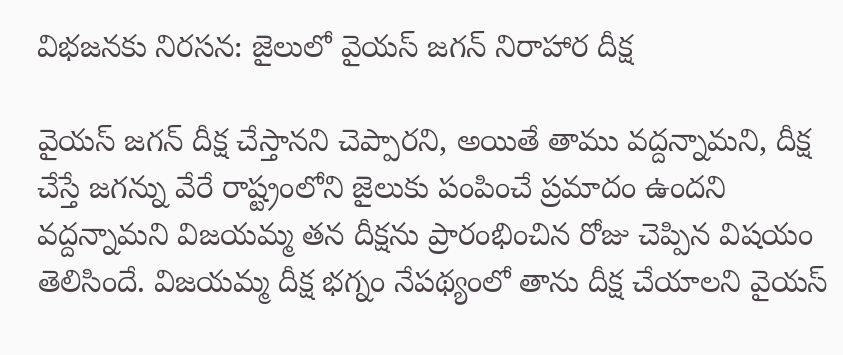విభజనకు నిరసన: జైలులో వైయస్ జగన్ నిరాహార దీక్ష

వైయస్ జగన్ దీక్ష చేస్తానని చెప్పారని, అయితే తాము వద్దన్నామని, దీక్ష చేస్తే జగన్ను వేరే రాష్ట్రంలోని జైలుకు పంపించే ప్రమాదం ఉందని వద్దన్నామని విజయమ్మ తన దీక్షను ప్రారంభించిన రోజు చెప్పిన విషయం తెలిసిందే. విజయమ్మ దీక్ష భగ్నం నేపథ్యంలో తాను దీక్ష చేయాలని వైయస్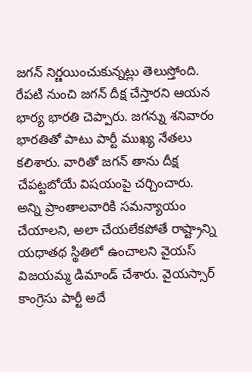జగన్ నిర్ణయించుకున్నట్లు తెలుస్తోంది. రేపటి నుంచి జగన్ దీక్ష చేస్తారని ఆయన భార్య భారతి చెప్పారు. జగన్ను శనివారం భారతితో పాటు పార్టీ ముఖ్య నేతలు కలిశారు. వారితో జగన్ తాను దీక్ష చేపట్టబోయే విషయంపై చర్చించారు.
అన్ని ప్రాంతాలవారికి సమన్యాయం చేయాలని, అలా చేయలేకపోతే రాష్ట్రాన్ని యధాతథ స్థితిలో ఉంచాలని వైయస్ విజయమ్మ డిమాండ్ చేశారు. వైయస్సార్ కాంగ్రెసు పార్టీ అదే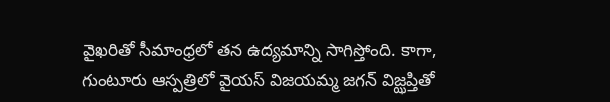వైఖరితో సీమాంధ్రలో తన ఉద్యమాన్ని సాగిస్తోంది. కాగా, గుంటూరు ఆస్పత్రిలో వైయస్ విజయమ్మ జగన్ విజ్ఝప్తితో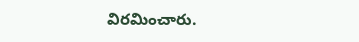విరమించారు.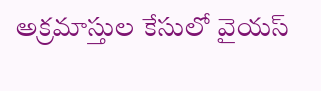అక్రమాస్తుల కేసులో వైయస్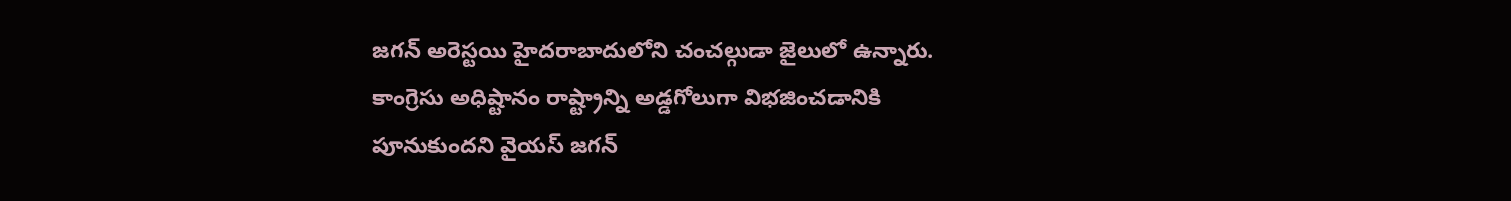జగన్ అరెస్టయి హైదరాబాదులోని చంచల్గుడా జైలులో ఉన్నారు. కాంగ్రెసు అధిష్టానం రాష్ట్రాన్ని అడ్డగోలుగా విభజించడానికి పూనుకుందని వైయస్ జగన్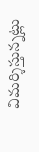విమర్శిస్తున్నట్లు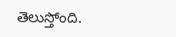తెలుస్తోంది.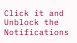Click it and Unblock the Notifications